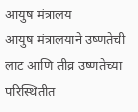आयुष मंत्रालय
आयुष मंत्रालयाने उष्णतेची लाट आणि तीव्र उष्णतेच्या परिस्थितीत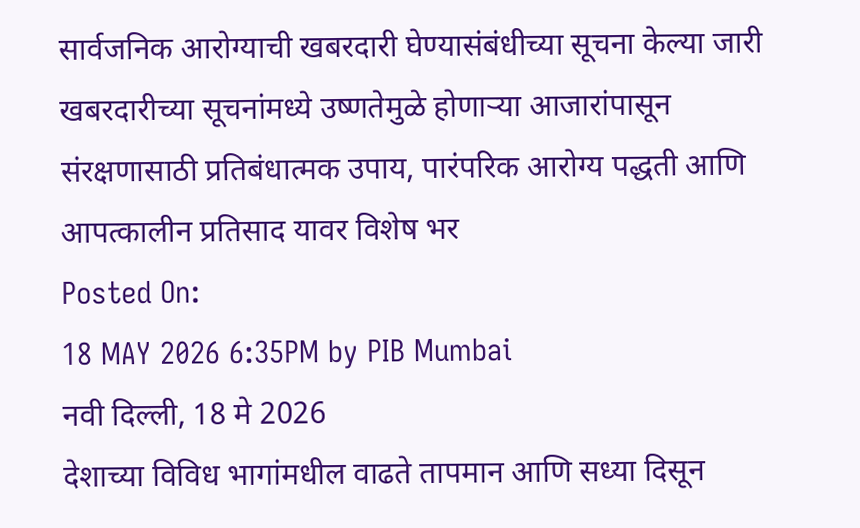सार्वजनिक आरोग्याची खबरदारी घेण्यासंबंधीच्या सूचना केल्या जारी
खबरदारीच्या सूचनांमध्ये उष्णतेमुळे होणाऱ्या आजारांपासून संरक्षणासाठी प्रतिबंधात्मक उपाय, पारंपरिक आरोग्य पद्धती आणि आपत्कालीन प्रतिसाद यावर विशेष भर
Posted On:
18 MAY 2026 6:35PM by PIB Mumbai
नवी दिल्ली, 18 मे 2026
देशाच्या विविध भागांमधील वाढते तापमान आणि सध्या दिसून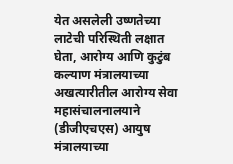येत असलेली उष्णतेच्या लाटेची परिस्थिती लक्षात घेता, आरोग्य आणि कुटुंब कल्याण मंत्रालयाच्या अखत्यारीतील आरोग्य सेवा महासंचालनालयाने (डीजीएचएस) आयुष मंत्रालयाच्या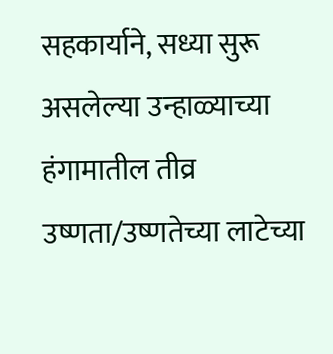सहकार्याने, सध्या सुरू असलेल्या उन्हाळ्याच्या हंगामातील तीव्र उष्णता/उष्णतेच्या लाटेच्या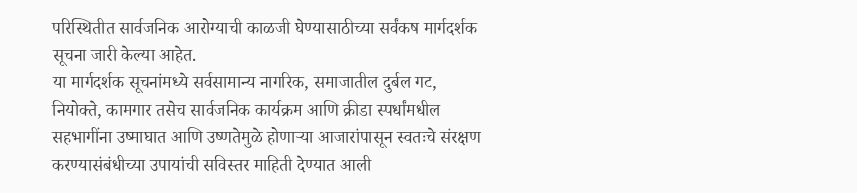परिस्थितीत सार्वजनिक आरोग्याची काळजी घेण्यासाठीच्या सर्वंकष मार्गदर्शक सूचना जारी केल्या आहेत.
या मार्गदर्शक सूचनांमध्ये सर्वसामान्य नागरिक, समाजातील दुर्बल गट, नियोक्ते, कामगार तसेच सार्वजनिक कार्यक्रम आणि क्रीडा स्पर्धांमधील सहभागींना उष्माघात आणि उष्णतेमुळे होणाऱ्या आजारांपासून स्वतःचे संरक्षण करण्यासंबंधीच्या उपायांची सविस्तर माहिती देण्यात आली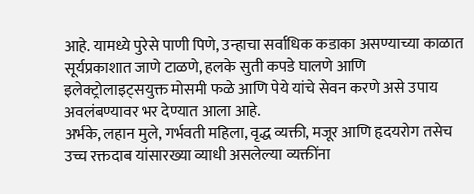आहे. यामध्ये पुरेसे पाणी पिणे, उन्हाचा सर्वाधिक कडाका असण्याच्या काळात सूर्यप्रकाशात जाणे टाळणे, हलके सुती कपडे घालणे आणि इलेक्ट्रोलाइट्सयुक्त मोसमी फळे आणि पेये यांचे सेवन करणे असे उपाय अवलंबण्यावर भर देण्यात आला आहे.
अर्भके, लहान मुले, गर्भवती महिला, वृद्ध व्यक्ती, मजूर आणि हृदयरोग तसेच उच्च रक्तदाब यांसारख्या व्याधी असलेल्या व्यक्तींना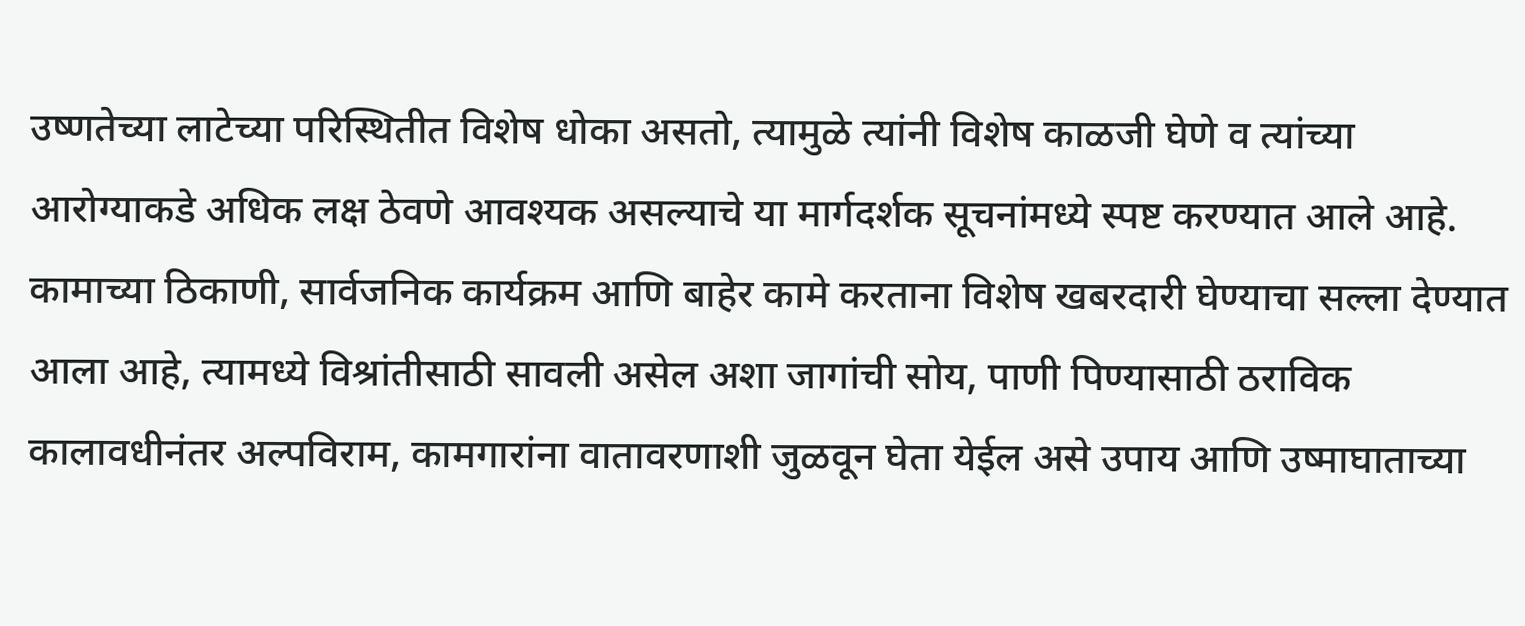उष्णतेच्या लाटेच्या परिस्थितीत विशेष धोका असतो, त्यामुळे त्यांनी विशेष काळजी घेणे व त्यांच्या आरोग्याकडे अधिक लक्ष ठेवणे आवश्यक असल्याचे या मार्गदर्शक सूचनांमध्ये स्पष्ट करण्यात आले आहे.
कामाच्या ठिकाणी, सार्वजनिक कार्यक्रम आणि बाहेर कामे करताना विशेष खबरदारी घेण्याचा सल्ला देण्यात आला आहे, त्यामध्ये विश्रांतीसाठी सावली असेल अशा जागांची सोय, पाणी पिण्यासाठी ठराविक कालावधीनंतर अल्पविराम, कामगारांना वातावरणाशी जुळवून घेता येईल असे उपाय आणि उष्माघाताच्या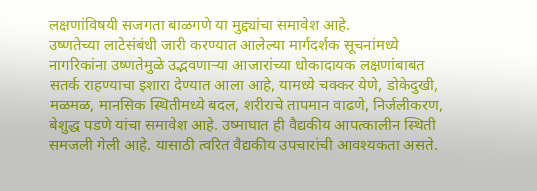लक्षणांविषयी सजगता बाळगणे या मुद्द्यांचा समावेश आहे.
उष्णतेच्या लाटेसंबंधी जारी करण्यात आलेल्या मार्गदर्शक सूचनांमध्ये नागरिकांना उष्णतेमुळे उद्भवणाऱ्या आजारांच्या धोकादायक लक्षणांबाबत सतर्क राहण्याचा इशारा देण्यात आला आहे, यामध्ये चक्कर येणे, डोकेदुखी, मळमळ, मानसिक स्थितीमध्ये बदल, शरीराचे तापमान वाढणे, निर्जलीकरण, बेशुद्ध पडणे यांचा समावेश आहे. उष्माघात ही वैद्यकीय आपत्कालीन स्थिती समजली गेली आहे. यासाठी त्वरित वैद्यकीय उपचारांची आवश्यकता असते.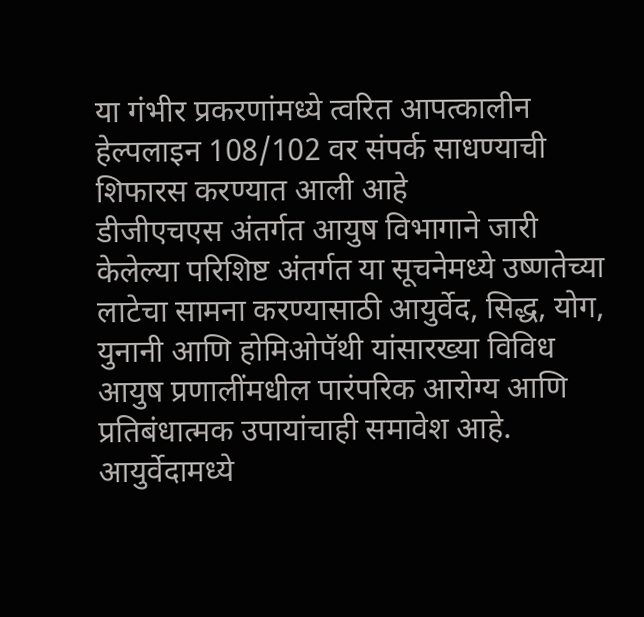या गंभीर प्रकरणांमध्ये त्वरित आपत्कालीन हेल्पलाइन 108/102 वर संपर्क साधण्याची शिफारस करण्यात आली आहे
डीजीएचएस अंतर्गत आयुष विभागाने जारी केलेल्या परिशिष्ट अंतर्गत या सूचनेमध्ये उष्णतेच्या लाटेचा सामना करण्यासाठी आयुर्वेद, सिद्ध, योग, युनानी आणि होमिओपॅथी यांसारख्या विविध आयुष प्रणालींमधील पारंपरिक आरोग्य आणि प्रतिबंधात्मक उपायांचाही समावेश आहे.
आयुर्वेदामध्ये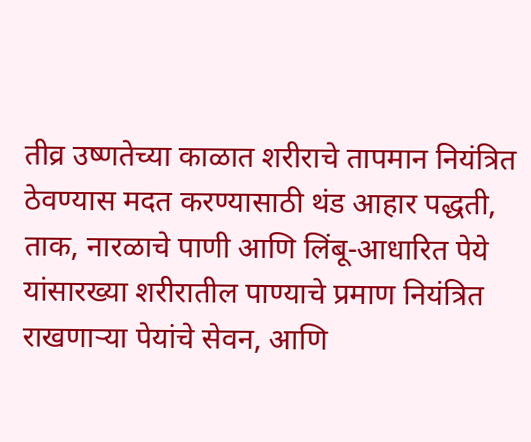तीव्र उष्णतेच्या काळात शरीराचे तापमान नियंत्रित ठेवण्यास मदत करण्यासाठी थंड आहार पद्धती, ताक, नारळाचे पाणी आणि लिंबू-आधारित पेये यांसारख्या शरीरातील पाण्याचे प्रमाण नियंत्रित राखणाऱ्या पेयांचे सेवन, आणि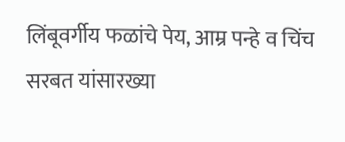लिंबूवर्गीय फळांचे पेय, आम्र पन्हे व चिंच सरबत यांसारख्या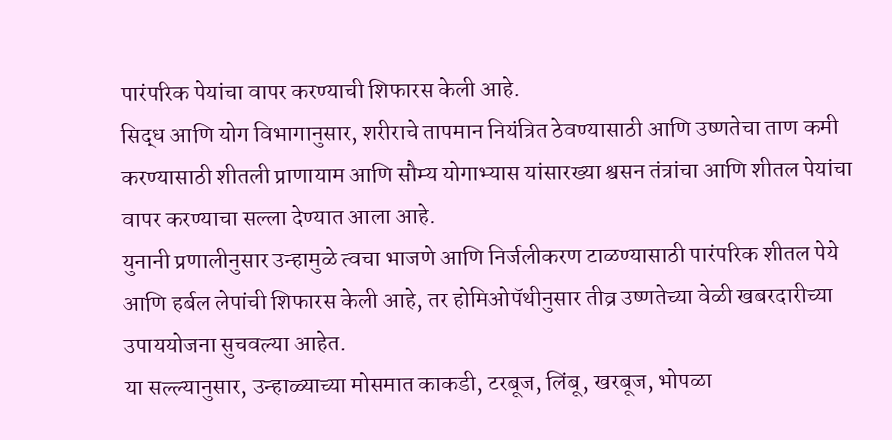पारंपरिक पेयांचा वापर करण्याची शिफारस केली आहे.
सिद्ध आणि योग विभागानुसार, शरीराचे तापमान नियंत्रित ठेवण्यासाठी आणि उष्णतेचा ताण कमी करण्यासाठी शीतली प्राणायाम आणि सौम्य योगाभ्यास यांसारख्या श्वसन तंत्रांचा आणि शीतल पेयांचा वापर करण्याचा सल्ला देण्यात आला आहे.
युनानी प्रणालीनुसार उन्हामुळे त्वचा भाजणे आणि निर्जलीकरण टाळण्यासाठी पारंपरिक शीतल पेये आणि हर्बल लेपांची शिफारस केली आहे, तर होमिओपॅथीनुसार तीव्र उष्णतेच्या वेळी खबरदारीच्या उपाययोजना सुचवल्या आहेत.
या सल्ल्यानुसार, उन्हाळ्याच्या मोसमात काकडी, टरबूज, लिंबू, खरबूज, भोपळा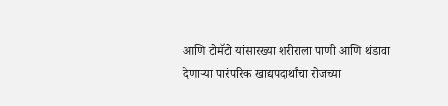आणि टोमॅटो यांसारख्या शरीराला पाणी आणि थंडावा देणाऱ्या पारंपरिक खाद्यपदार्थांचा रोजच्या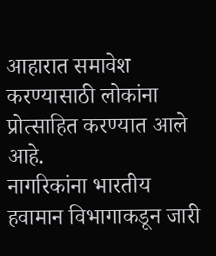आहारात समावेश करण्यासाठी लोकांना प्रोत्साहित करण्यात आले आहे.
नागरिकांना भारतीय हवामान विभागाकडून जारी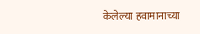केलेल्या हवामानाच्या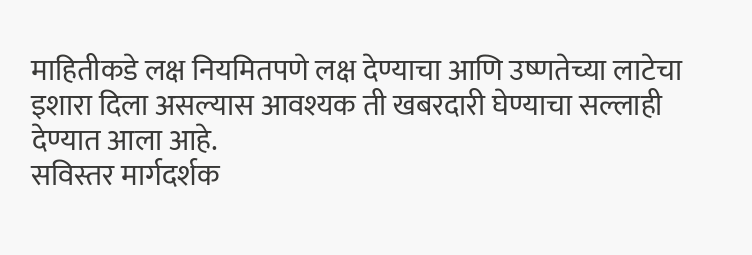माहितीकडे लक्ष नियमितपणे लक्ष देण्याचा आणि उष्णतेच्या लाटेचा इशारा दिला असल्यास आवश्यक ती खबरदारी घेण्याचा सल्लाही देण्यात आला आहे.
सविस्तर मार्गदर्शक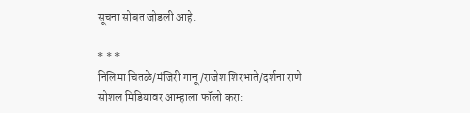सूचना सोबत जोडली आहे.

* * *
निलिमा चितळे/मंजिरी गानू/राजेश शिरभाते/दर्शना राणे
सोशल मिडियावर आम्हाला फॉलो करा: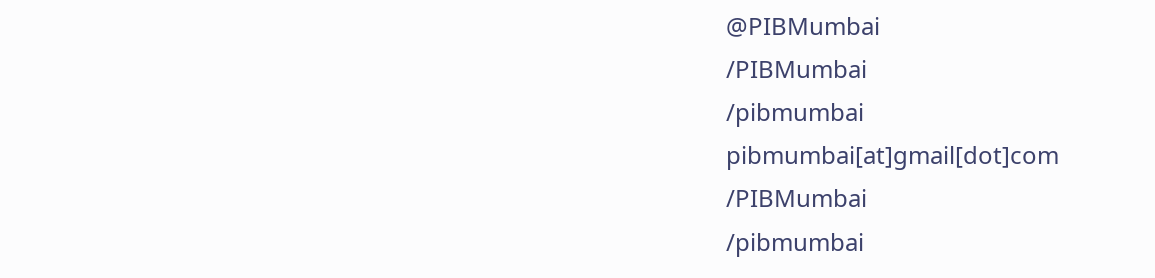@PIBMumbai
/PIBMumbai
/pibmumbai
pibmumbai[at]gmail[dot]com
/PIBMumbai
/pibmumbai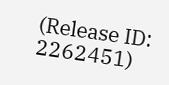(Release ID: 2262451)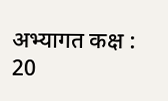अभ्यागत कक्ष : 20